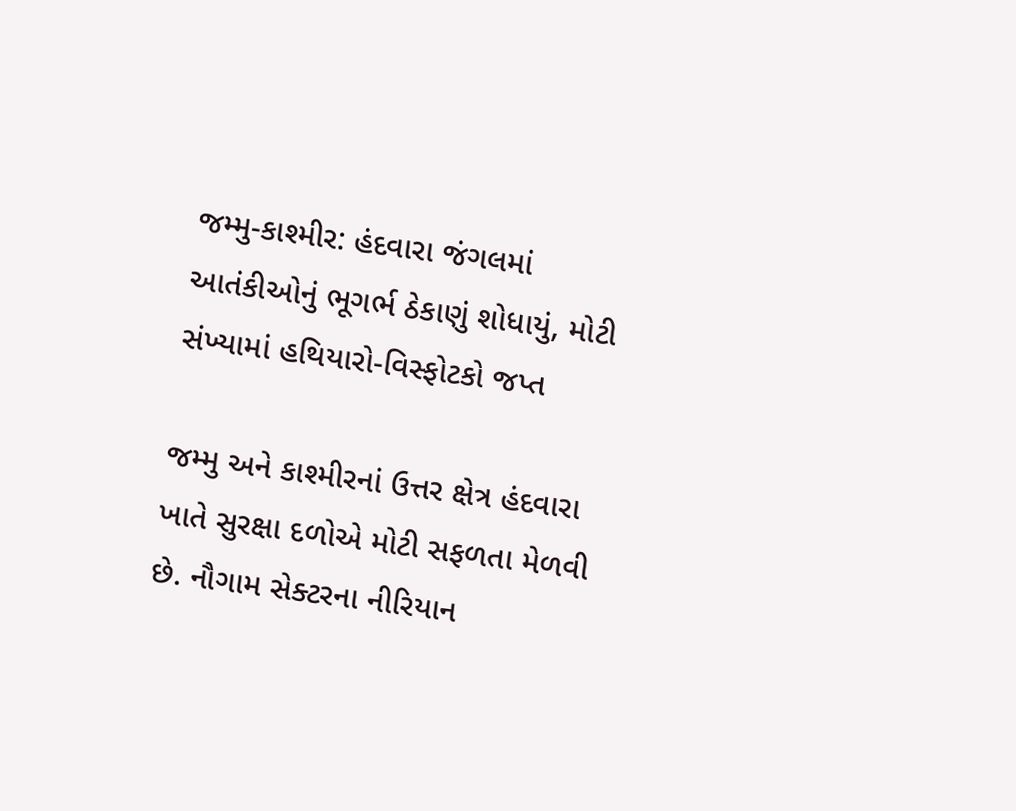જમ્મુ-કાશ્મીર: હંદવારા જંગલમાં આતંકીઓનું ભૂગર્ભ ઠેકાણું શોધાયું, મોટી સંખ્યામાં હથિયારો-વિસ્ફોટકો જપ્ત

જમ્મુ અને કાશ્મીરનાં ઉત્તર ક્ષેત્ર હંદવારા ખાતે સુરક્ષા દળોએ મોટી સફળતા મેળવી છે. નૌગામ સેક્ટરના નીરિયાન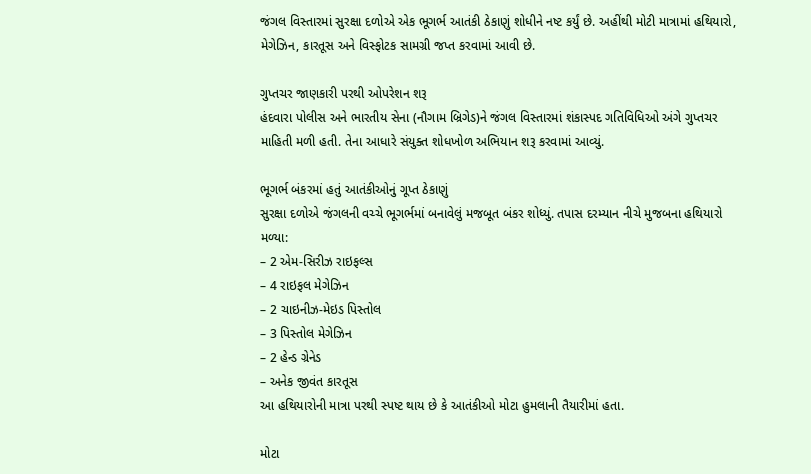જંગલ વિસ્તારમાં સુરક્ષા દળોએ એક ભૂગર્ભ આતંકી ઠેકાણું શોધીને નષ્ટ કર્યું છે. અહીંથી મોટી માત્રામાં હથિયારો, મેગેઝિન, કારતૂસ અને વિસ્ફોટક સામગ્રી જપ્ત કરવામાં આવી છે.

ગુપ્તચર જાણકારી પરથી ઓપરેશન શરૂ
હંદવારા પોલીસ અને ભારતીય સેના (નૌગામ બ્રિગેડ)ને જંગલ વિસ્તારમાં શંકાસ્પદ ગતિવિધિઓ અંગે ગુપ્તચર માહિતી મળી હતી. તેના આધારે સંયુક્ત શોધખોળ અભિયાન શરૂ કરવામાં આવ્યું.

ભૂગર્ભ બંકરમાં હતું આતંકીઓનું ગૂપ્ત ઠેકાણું
સુરક્ષા દળોએ જંગલની વચ્ચે ભૂગર્ભમાં બનાવેલું મજબૂત બંકર શોધ્યું. તપાસ દરમ્યાન નીચે મુજબના હથિયારો મળ્યા:
– 2 એમ-સિરીઝ રાઇફલ્સ
– 4 રાઇફલ મેગેઝિન
– 2 ચાઇનીઝ-મેઇડ પિસ્તોલ
– 3 પિસ્તોલ મેગેઝિન
– 2 હેન્ડ ગ્રેનેડ
– અનેક જીવંત કારતૂસ
આ હથિયારોની માત્રા પરથી સ્પષ્ટ થાય છે કે આતંકીઓ મોટા હુમલાની તૈયારીમાં હતા.

મોટા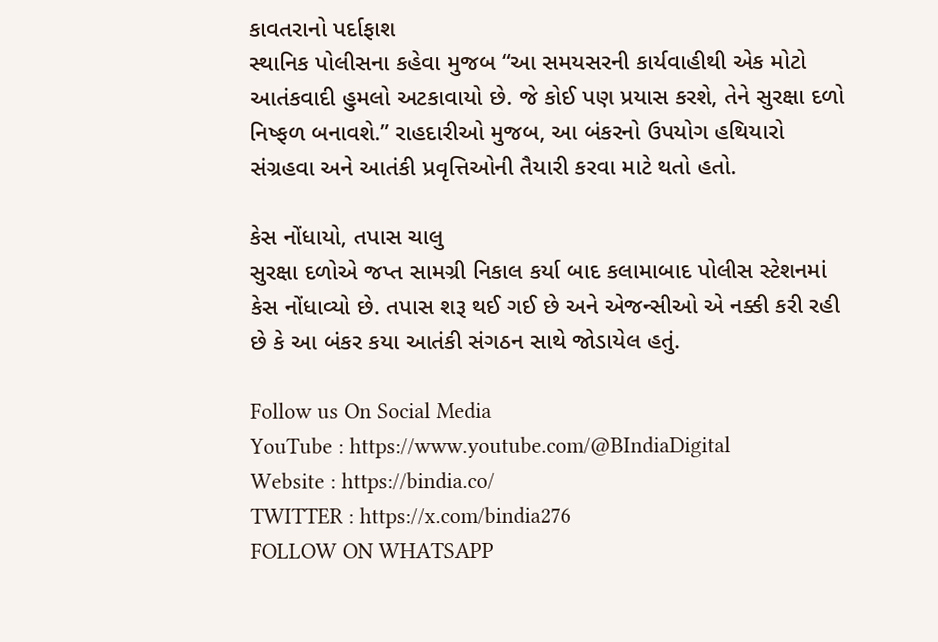કાવતરાનો પર્દાફાશ
સ્થાનિક પોલીસના કહેવા મુજબ “આ સમયસરની કાર્યવાહીથી એક મોટો આતંકવાદી હુમલો અટકાવાયો છે. જે કોઈ પણ પ્રયાસ કરશે, તેને સુરક્ષા દળો નિષ્ફળ બનાવશે.” રાહદારીઓ મુજબ, આ બંકરનો ઉપયોગ હથિયારો સંગ્રહવા અને આતંકી પ્રવૃત્તિઓની તૈયારી કરવા માટે થતો હતો.

કેસ નોંધાયો, તપાસ ચાલુ
સુરક્ષા દળોએ જપ્ત સામગ્રી નિકાલ કર્યા બાદ કલામાબાદ પોલીસ સ્ટેશનમાં કેસ નોંધાવ્યો છે. તપાસ શરૂ થઈ ગઈ છે અને એજન્સીઓ એ નક્કી કરી રહી છે કે આ બંકર કયા આતંકી સંગઠન સાથે જોડાયેલ હતું.

Follow us On Social Media
YouTube : https://www.youtube.com/@BIndiaDigital
Website : https://bindia.co/
TWITTER : https://x.com/bindia276
FOLLOW ON WHATSAPP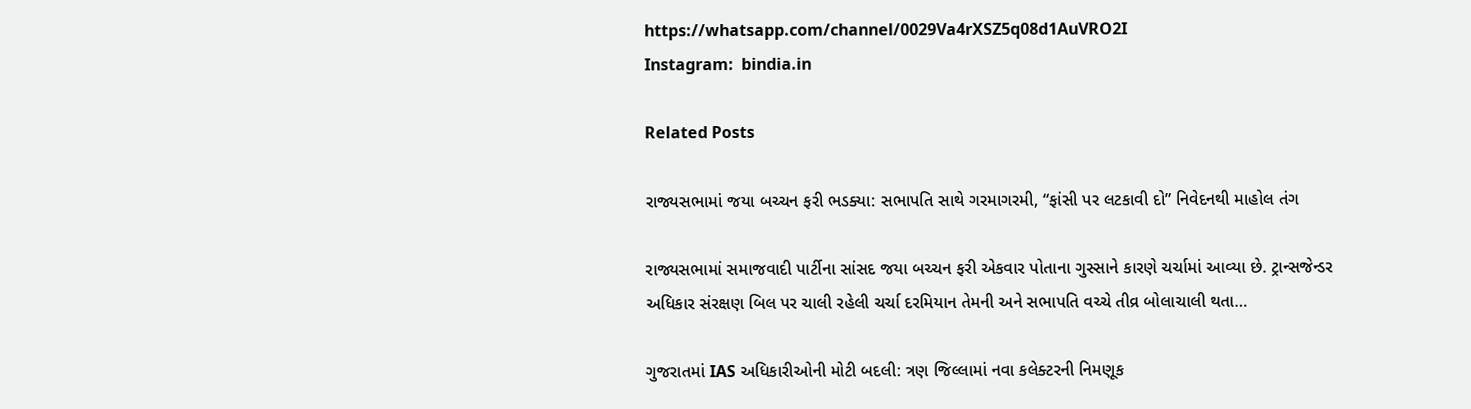https://whatsapp.com/channel/0029Va4rXSZ5q08d1AuVRO2I
Instagram:  bindia.in

Related Posts

રાજ્યસભામાં જયા બચ્ચન ફરી ભડક્યા: સભાપતિ સાથે ગરમાગરમી, “ફાંસી પર લટકાવી દો” નિવેદનથી માહોલ તંગ

રાજ્યસભામાં સમાજવાદી પાર્ટીના સાંસદ જયા બચ્ચન ફરી એકવાર પોતાના ગુસ્સાને કારણે ચર્ચામાં આવ્યા છે. ટ્રાન્સજેન્ડર અધિકાર સંરક્ષણ બિલ પર ચાલી રહેલી ચર્ચા દરમિયાન તેમની અને સભાપતિ વચ્ચે તીવ્ર બોલાચાલી થતા…

ગુજરાતમાં IAS અધિકારીઓની મોટી બદલી: ત્રણ જિલ્લામાં નવા કલેક્ટરની નિમણૂક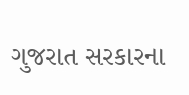ગુજરાત સરકારના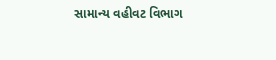સામાન્ય વહીવટ વિભાગ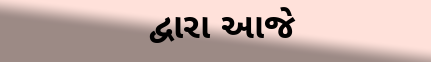દ્વારા આજે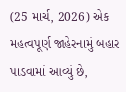(25 માર્ચ, 2026) એક મહત્વપૂર્ણ જાહેરનામું બહાર પાડવામાં આવ્યું છે,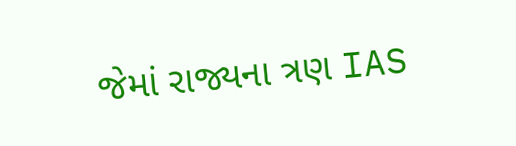જેમાં રાજ્યના ત્રણ IAS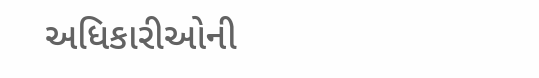અધિકારીઓની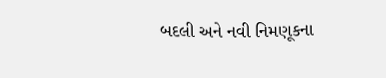બદલી અને નવી નિમણૂકના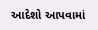આદેશો આપવામાં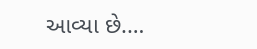આવ્યા છે.…